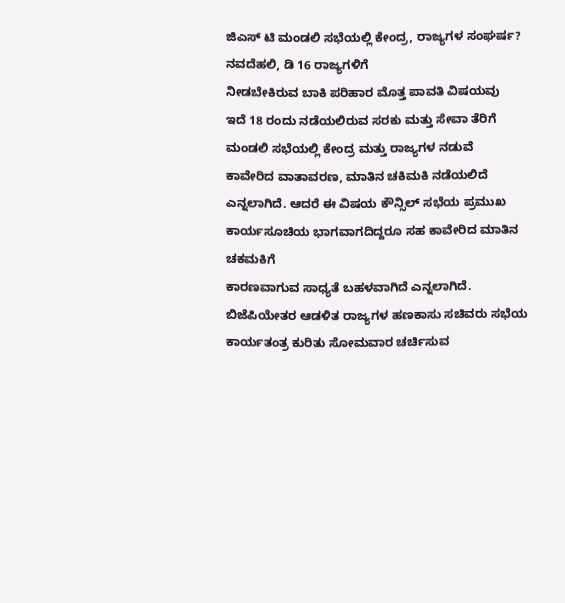ಜಿಎಸ್ ಟಿ ಮಂಡಲಿ ಸಭೆಯಲ್ಲಿ ಕೇಂದ್ರ, ರಾಜ್ಯಗಳ ಸಂಘರ್ಷ?
ನವದೆಹಲಿ, ಡಿ 16 ರಾಜ್ಯಗಳಿಗೆ
ನೀಡಬೇಕಿರುವ ಬಾಕಿ ಪರಿಹಾರ ಮೊತ್ತ ಪಾವತಿ ವಿಷಯವು
ಇದೆ 18 ರಂದು ನಡೆಯಲಿರುವ ಸರಕು ಮತ್ತು ಸೇವಾ ತೆರಿಗೆ
ಮಂಡಲಿ ಸಭೆಯಲ್ಲಿ ಕೇಂದ್ರ ಮತ್ತು ರಾಜ್ಯಗಳ ನಡುವೆ
ಕಾವೇರಿದ ವಾತಾವರಣ, ಮಾತಿನ ಚಕಿಮಕಿ ನಡೆಯಲಿದೆ
ಎನ್ನಲಾಗಿದೆ. ಆದರೆ ಈ ವಿಷಯ ಕೌನ್ಸಿಲ್ ಸಭೆಯ ಪ್ರಮುಖ ಕಾರ್ಯಸೂಚಿಯ ಭಾಗವಾಗದಿದ್ದರೂ ಸಹ ಕಾವೇರಿದ ಮಾತಿನ ಚಕಮಕಿಗೆ
ಕಾರಣವಾಗುವ ಸಾಧ್ಯತೆ ಬಹಳವಾಗಿದೆ ಎನ್ನಲಾಗಿದೆ. ಬಿಜೆಪಿಯೇತರ ಆಡಳಿತ ರಾಜ್ಯಗಳ ಹಣಕಾಸು ಸಚಿವರು ಸಭೆಯ ಕಾರ್ಯತಂತ್ರ ಕುರಿತು ಸೋಮವಾರ ಚರ್ಚಿಸುವ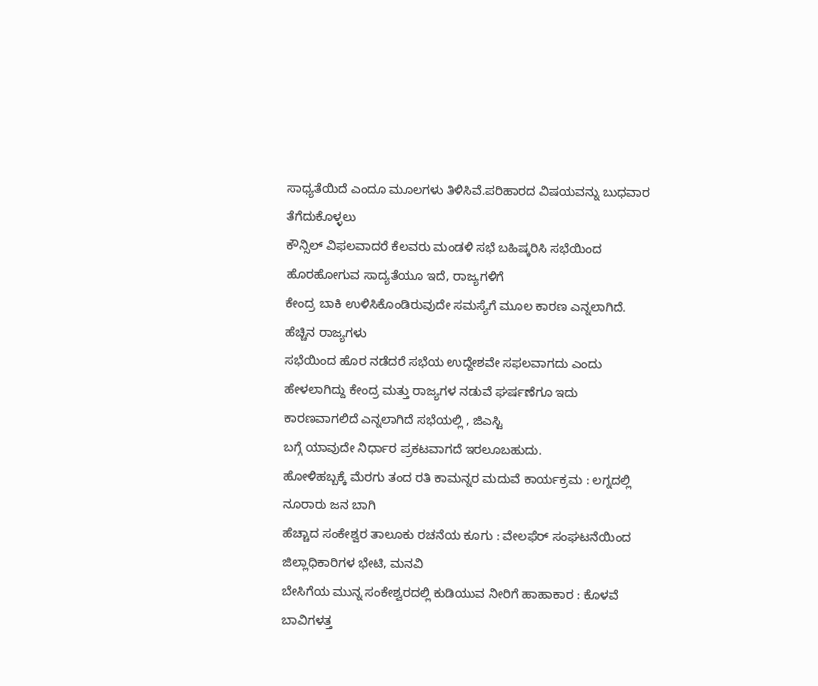ಸಾಧ್ಯತೆಯಿದೆ ಎಂದೂ ಮೂಲಗಳು ತಿಳಿಸಿವೆ.ಪರಿಹಾರದ ವಿಷಯವನ್ನು ಬುಧವಾರ ತೆಗೆದುಕೊಳ್ಳಲು
ಕೌನ್ಸಿಲ್ ವಿಫಲವಾದರೆ ಕೆಲವರು ಮಂಡಳಿ ಸಭೆ ಬಹಿಷ್ಕರಿಸಿ ಸಭೆಯಿಂದ ಹೊರಹೋಗುವ ಸಾದ್ಯತೆಯೂ ಇದೆ, ರಾಜ್ಯಗಳಿಗೆ
ಕೇಂದ್ರ ಬಾಕಿ ಉಳಿಸಿಕೊಂಡಿರುವುದೇ ಸಮಸ್ಯೆಗೆ ಮೂಲ ಕಾರಣ ಎನ್ನಲಾಗಿದೆ. ಹೆಚ್ಚಿನ ರಾಜ್ಯಗಳು
ಸಭೆಯಿಂದ ಹೊರ ನಡೆದರೆ ಸಭೆಯ ಉದ್ದೇಶವೇ ಸಫಲವಾಗದು ಎಂದು ಹೇಳಲಾಗಿದ್ದು ಕೇಂದ್ರ ಮತ್ತು ರಾಜ್ಯಗಳ ನಡುವೆ ಘರ್ಷಣೆಗೂ ಇದು ಕಾರಣವಾಗಲಿದೆ ಎನ್ನಲಾಗಿದೆ ಸಭೆಯಲ್ಲಿ , ಜಿಎಸ್ಟಿ
ಬಗ್ಗೆ ಯಾವುದೇ ನಿರ್ಧಾರ ಪ್ರಕಟವಾಗದೆ ಇರಲೂಬಹುದು.
ಹೋಳಿಹಬ್ಬಕ್ಕೆ ಮೆರಗು ತಂದ ರತಿ ಕಾಮನ್ನರ ಮದುವೆ ಕಾರ್ಯಕ್ರಮ : ಲಗ್ನದಲ್ಲಿ ನೂರಾರು ಜನ ಬಾಗಿ
ಹೆಚ್ಚಾದ ಸಂಕೇಶ್ವರ ತಾಲೂಕು ರಚನೆಯ ಕೂಗು : ವೇಲಫೆರ್ ಸಂಘಟನೆಯಿಂದ ಜಿಲ್ಲಾಧಿಕಾರಿಗಳ ಭೇಟಿ, ಮನವಿ
ಬೇಸಿಗೆಯ ಮುನ್ನ ಸಂಕೇಶ್ವರದಲ್ಲಿ ಕುಡಿಯುವ ನೀರಿಗೆ ಹಾಹಾಕಾರ : ಕೊಳವೆ ಬಾವಿಗಳತ್ತ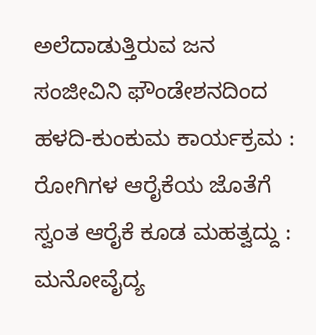ಅಲೆದಾಡುತ್ತಿರುವ ಜನ
ಸಂಜೀವಿನಿ ಫೌಂಡೇಶನದಿಂದ ಹಳದಿ-ಕುಂಕುಮ ಕಾರ್ಯಕ್ರಮ : ರೋಗಿಗಳ ಆರೈಕೆಯ ಜೊತೆಗೆ ಸ್ವಂತ ಆರೈಕೆ ಕೂಡ ಮಹತ್ವದ್ದು : ಮನೋವೈದ್ಯ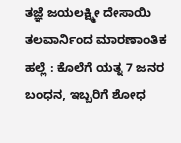ತಜ್ಞೆ ಜಯಲಕ್ಷ್ಮೀ ದೇಸಾಯಿ
ತಲವಾರ್ನಿಂದ ಮಾರಣಾಂತಿಕ ಹಲ್ಲೆ : ಕೊಲೆಗೆ ಯತ್ನ 7 ಜನರ ಬಂಧನ, ಇಬ್ಬರಿಗೆ ಶೋಧ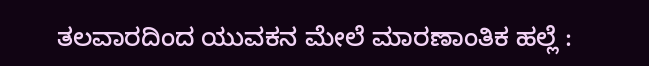ತಲವಾರದಿಂದ ಯುವಕನ ಮೇಲೆ ಮಾರಣಾಂತಿಕ ಹಲ್ಲೆ :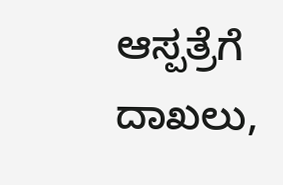ಆಸ್ಪತ್ರೆಗೆ ದಾಖಲು,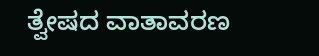ತ್ವೇಷದ ವಾತಾವರಣ